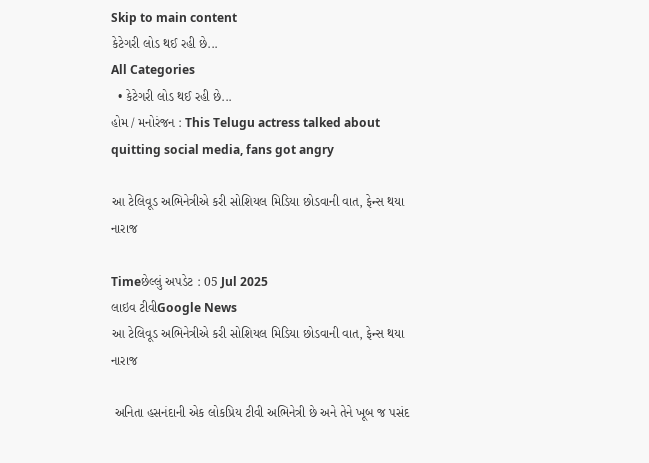Skip to main content
કેટેગરી લોડ થઈ રહી છે...
All Categories
  • કેટેગરી લોડ થઈ રહી છે...
હોમ / મનોરંજન : This Telugu actress talked about quitting social media, fans got angry

આ ટેલિવૂડ અભિનેત્રીએ કરી સોશિયલ મિડિયા છોડવાની વાત, ફેન્સ થયા નારાજ

Timeછેલ્લું અપડેટ : 05 Jul 2025
લાઇવ ટીવીGoogle News
આ ટેલિવૂડ અભિનેત્રીએ કરી સોશિયલ મિડિયા છોડવાની વાત, ફેન્સ થયા નારાજ

 અનિતા હસનંદાની એક લોકપ્રિય ટીવી અભિનેત્રી છે અને તેને ખૂબ જ પસંદ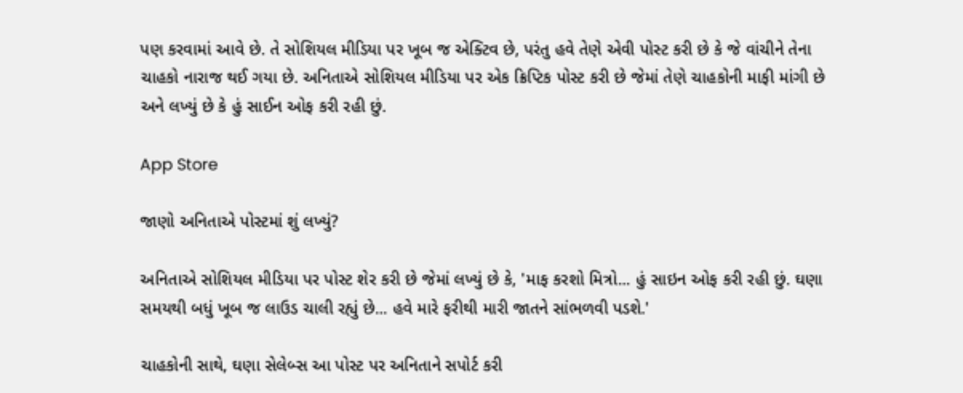પણ કરવામાં આવે છે. તે સોશિયલ મીડિયા પર ખૂબ જ એક્ટિવ છે, પરંતુ હવે તેણે એવી પોસ્ટ કરી છે કે જે વાંચીને તેના ચાહકો નારાજ થઈ ગયા છે. અનિતાએ સોશિયલ મીડિયા પર એક ક્રિપ્ટિક પોસ્ટ કરી છે જેમાં તેણે ચાહકોની માફી માંગી છે અને લખ્યું છે કે હું સાઈન ઓફ કરી રહી છું.

App Store

જાણો અનિતાએ પોસ્ટમાં શું લખ્યું?

અનિતાએ સોશિયલ મીડિયા પર પોસ્ટ શેર કરી છે જેમાં લખ્યું છે કે, 'માફ કરશો મિત્રો... હું સાઇન ઓફ કરી રહી છું. ઘણા સમયથી બધું ખૂબ જ લાઉડ ચાલી રહ્યું છે... હવે મારે ફરીથી મારી જાતને સાંભળવી પડશે.'

ચાહકોની સાથે, ઘણા સેલેબ્સ આ પોસ્ટ પર અનિતાને સપોર્ટ કરી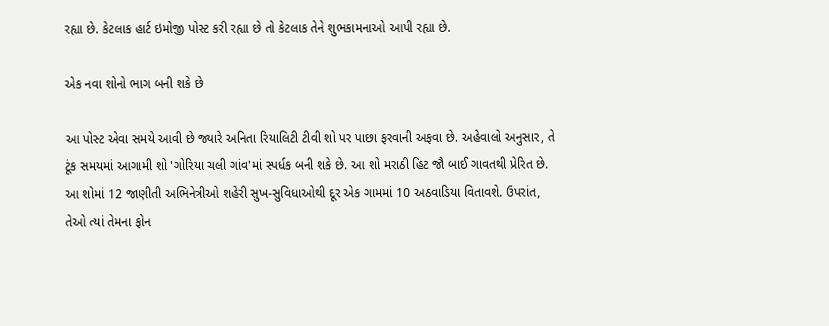રહ્યા છે. કેટલાક હાર્ટ ઇમોજી પોસ્ટ કરી રહ્યા છે તો કેટલાક તેને શુભકામનાઓ આપી રહ્યા છે.

એક નવા શોનો ભાગ બની શકે છે

આ પોસ્ટ એવા સમયે આવી છે જ્યારે અનિતા રિયાલિટી ટીવી શો પર પાછા ફરવાની અફવા છે. અહેવાલો અનુસાર, તે ટૂંક સમયમાં આગામી શો 'ગોરિયા ચલી ગાંવ'માં સ્પર્ધક બની શકે છે. આ શો મરાઠી હિટ જૌ બાઈ ગાવતથી પ્રેરિત છે. આ શોમાં 12 જાણીતી અભિનેત્રીઓ શહેરી સુખ-સુવિધાઓથી દૂર એક ગામમાં 10 અઠવાડિયા વિતાવશે. ઉપરાંત, તેઓ ત્યાં તેમના ફોન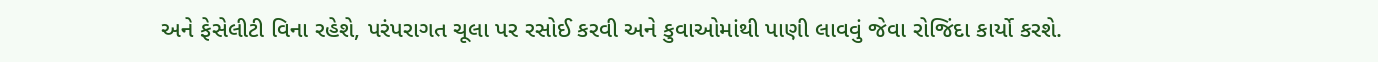અને ફેસેલીટી વિના રહેશે, પરંપરાગત ચૂલા પર રસોઈ કરવી અને કુવાઓમાંથી પાણી લાવવું જેવા રોજિંદા કાર્યો કરશે.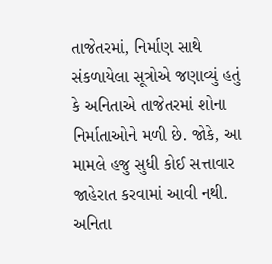તાજેતરમાં, નિર્માણ સાથે સંકળાયેલા સૂત્રોએ જણાવ્યું હતું કે અનિતાએ તાજેતરમાં શોના નિર્માતાઓને મળી છે. જોકે, આ મામલે હજુ સુધી કોઈ સત્તાવાર જાહેરાત કરવામાં આવી નથી. અનિતા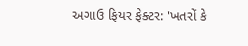અગાઉ ફિયર ફેક્ટર: 'ખતરોં કે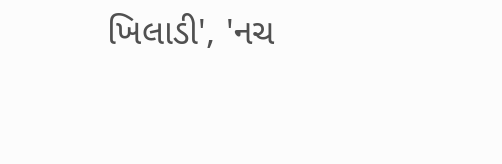ખિલાડી', 'નચ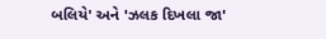બલિયે' અને 'ઝલક દિખલા જા'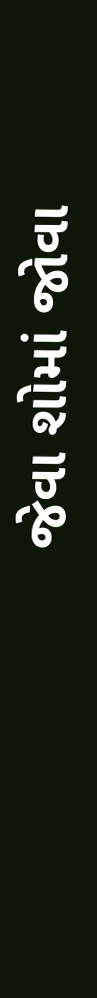જેવા શોમાં જોવા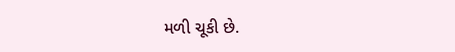મળી ચૂકી છે.